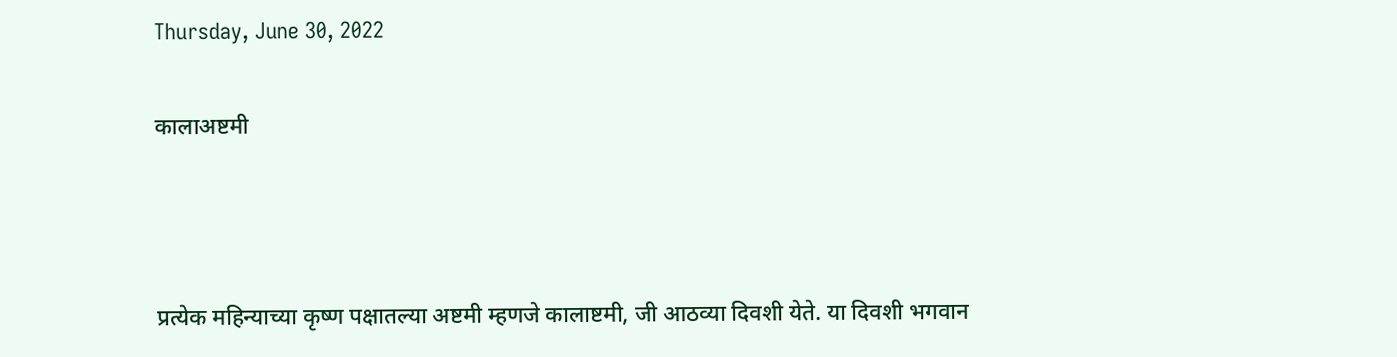Thursday, June 30, 2022

कालाअष्टमी



प्रत्येक महिन्याच्या कृष्ण पक्षातल्या अष्टमी म्हणजे कालाष्टमी, जी आठव्या दिवशी येते. या दिवशी भगवान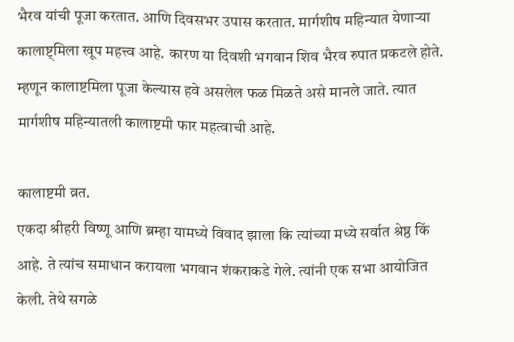भैरव यांची पूजा करतात. आणि दिवसभर उपास करतात. मार्गशीष महिन्यात येणाऱ्या कालाष्ट्मिला खूप महत्त्व आहे. कारण या दिवशी भगवान शिव भैरव रुपात प्रकटले होते. म्हणून कालाष्टमिला पूजा केल्यास हवे असलेल फळ मिळते असे मानले जाते. त्यात मार्गशीष महिन्यातली कालाष्टमी फार महत्वाची आहे.

कालाष्टमी व्रत.
एकदा श्रीहरी विष्णू आणि ब्रम्हा यामध्ये विवाद झाला कि त्यांच्या मध्ये सर्वात श्रेष्ठ किं आहे. ते त्यांच समाधान करायला भगवान शंकराकडे गेले. त्यांनी एक सभा आयोजित केली. तेथे सगळे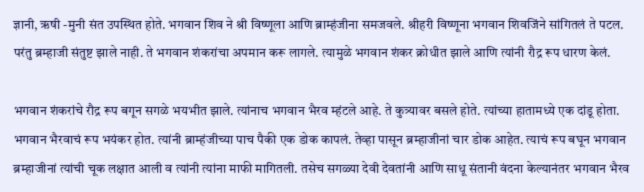ज्ञानी, ऋषी -मुनी संत उपस्थित होते. भगवान शिव ने श्री विष्णूला आणि ब्राम्हंजीना समजवले. श्रीहरी विष्णूना भगवान शिवजिंने सांगितलं ते पटल. परंतु ब्रम्हाजी संतुष्ट झाले नाही. ते भगवान शंकरांचा अपमान करू लागले. त्यामुळे भगवान शंकर क्रोधीत झाले आणि त्यांनी रौद्र रूप धारण केलं.

भगवान शंकरांचे रौद्र रूप बगून सगळे भयभीत झाले. त्यांनाच भगवान भैरव म्हंटले आहे. ते कुत्र्यावर बसले होते. त्यांच्या हातामध्ये एक दांडू होता. भगवान भैरवाचं रूप भयंकर होत. त्यांनी ब्राम्हंजीच्या पाच पैकी एक डोक कापलं. तेव्हा पासून ब्रम्हाजीनां चार डोक आहेत. त्याचं रूप बघून भगवान ब्रम्हाजीनां त्यांची चूक लक्षात आली व त्यांनी त्यांना माफी मागितली. तसेच सगळ्या देवी देवतांनी आणि साधू संतानी वंदना केल्यानंतर भगवान भैरव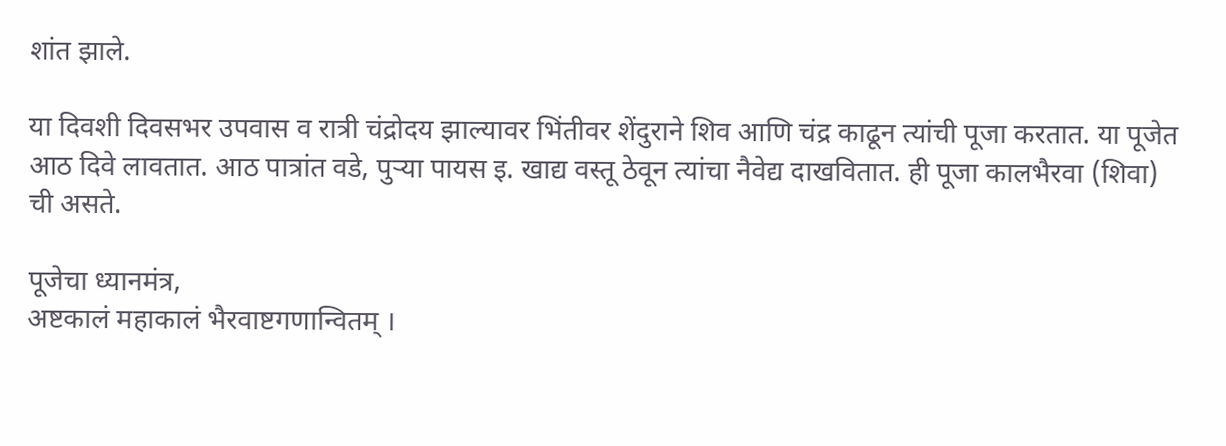शांत झाले.

या दिवशी दिवसभर उपवास व रात्री चंद्रोदय झाल्यावर भिंतीवर शेंदुराने शिव आणि चंद्र काढून त्यांची पूजा करतात. या पूजेत आठ दिवे लावतात. आठ पात्रांत वडे, पुर्‍या पायस इ. खाद्य वस्तू ठेवून त्यांचा नैवेद्य दाखवितात. ही पूजा कालभैरवा (शिवा) ची असते.

पूजेचा ध्यानमंत्र,
अष्टकालं महाकालं भैरवाष्टगणान्वितम् ।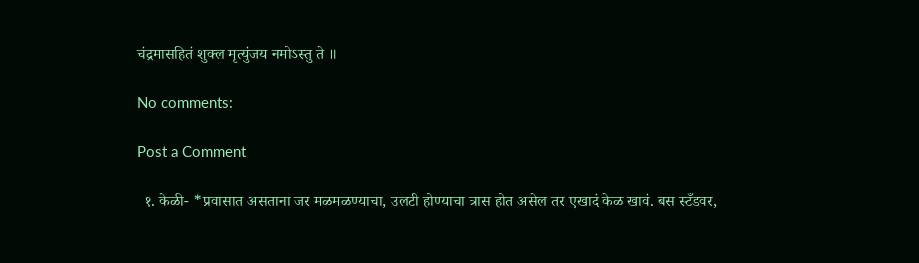चंद्रमासहितं शुक्‍ल मृत्युंजय नमोऽस्तु ते ॥

No comments:

Post a Comment

  १. केळी- *प्रवासात असताना जर मळमळण्याचा, उलटी होण्याचा त्रास होत असेल तर एखादं केळ खावं. बस स्टँडवर,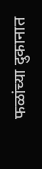फळांच्या दुकानात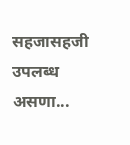सहजासहजी उपलब्ध असणा...